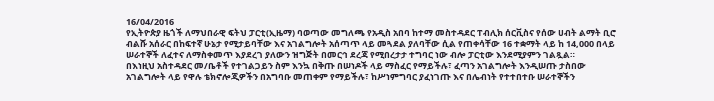16/04/2016
የኢትዮጵያ ዜጎች ለማህበራዊ ፍትህ ፓርቲ(ኢዜማ) ባወጣው መግለጫ የአዲስ አበባ ከተማ መስተዳደር ፐብሊክ ሰርቪስና የሰው ሀብት ልማት ቢሮ ብልሹ አሰራር በከፍተኛ ሁኔታ የሚታይባቸው እና አገልግሎት አሰጣጥ ላይ መጓደል ያለባቸው ሲል የጠቀሳቸው 16 ተቋማት ላይ ከ 14,000 በላይ ሠራተኞች ለፈተና ለማስቀመጥ እያደረገ ያለውን ዝግጅት በመርኅ ደረጃ የሚበረታታ ተግባር ነው ብሎ ፓርቲው እንደሚያምን ገልጿል።
በእነዚህ አስተዳደር መ/ቤቶች የተገልጋይን ስም እንኳ በቅጡ በሠነዶች ላይ ማስፈር የማይችሉ፣ ፈጣን አገልግሎት እንዲሠጡ ታስበው አገልግሎት ላይ የዋሉ ቴክኖሎጂዎችን በአግባቡ መጠቀም የማይችሉ፣ ከሥነምግባር ያፈነገጡ እና በሌብነት የተተበተቡ ሠራተኞችን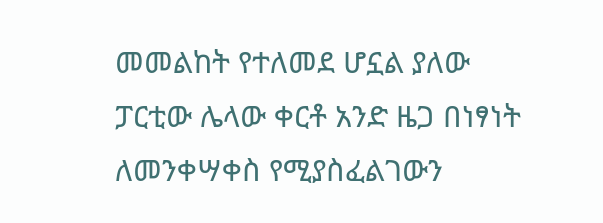መመልከት የተለመደ ሆኗል ያለው ፓርቲው ሌላው ቀርቶ አንድ ዜጋ በነፃነት ለመንቀሣቀስ የሚያስፈልገውን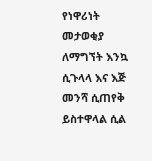የነዋሪነት መታወቂያ ለማግኘት እንኳ ሲጉላላ እና እጅ መንሻ ሲጠየቅ ይስተዋላል ሲል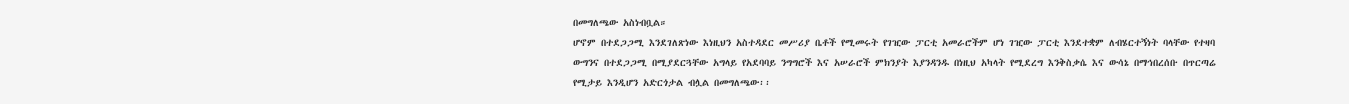በመግለጫው አስነብቧል።
ሆኖም በተደጋጋሚ እንደገለጽነው እነዚህን አስተዳደር መሥሪያ ቤቶች የሚመሩት የገዢው ፓርቲ አመራሮችም ሆነ ገዢው ፓርቲ እንደተቋም ለብሄርተኝነት ባላቸው የተዛባ ውግንና በተደጋጋሚ በሚያደርጓቸው አግላይ የአደባባይ ንግግሮች እና አሠራሮች ምክንያት እያንዳንዱ በነዚህ አካላት የሚደረግ እንቅስቃሴ እና ውሳኔ በማኅበረሰቡ በጥርጣሬ የሚታይ እንዲሆን አድርጎታል ብሏል በመግለጫው፡፡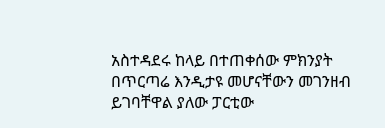አስተዳደሩ ከላይ በተጠቀሰው ምክንያት በጥርጣሬ እንዲታዩ መሆናቸውን መገንዘብ ይገባቸዋል ያለው ፓርቲው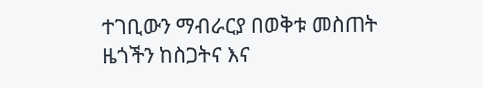ተገቢውን ማብራርያ በወቅቱ መስጠት ዜጎችን ከስጋትና እና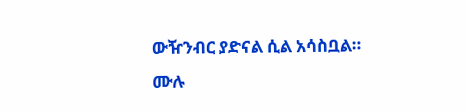ውዥንብር ያድናል ሲል አሳስቧል።
ሙሉ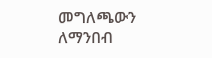መግለጫውን ለማንበብ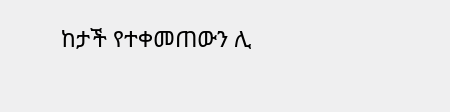ከታች የተቀመጠውን ሊ